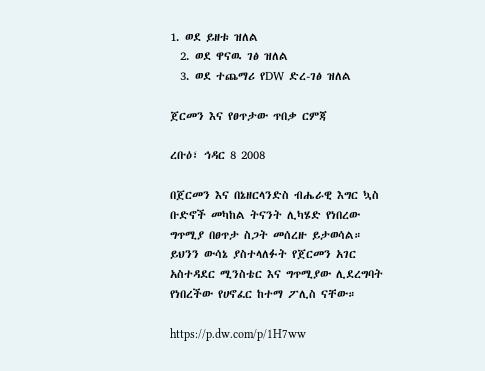1. ወደ ይዘቱ ዝለል
  2. ወደ ዋናዉ ገፅ ዝለል
  3. ወደ ተጨማሪ የDW ድረ-ገፅ ዝለል

ጀርመን እና የፀጥታው ጥበቃ ርምጃ

ረቡዕ፣ ኅዳር 8 2008

በጀርመን እና በኔዘርላንድስ ብሔራዊ እግር ኳስ ቡድኖች መካከል ትናንት ሊካሄድ የነበረው ግጥሚያ በፀጥታ ስጋት መሰረዙ ይታወሳል። ይህንን ውሳኔ ያስተላለፉት የጀርመን አገር አስተዳደር ሚንስቴር እና ግጥሚያው ሊደረግባት የነበረችው የሀኖፈር ከተማ ፖሊስ ናቸው።

https://p.dw.com/p/1H7ww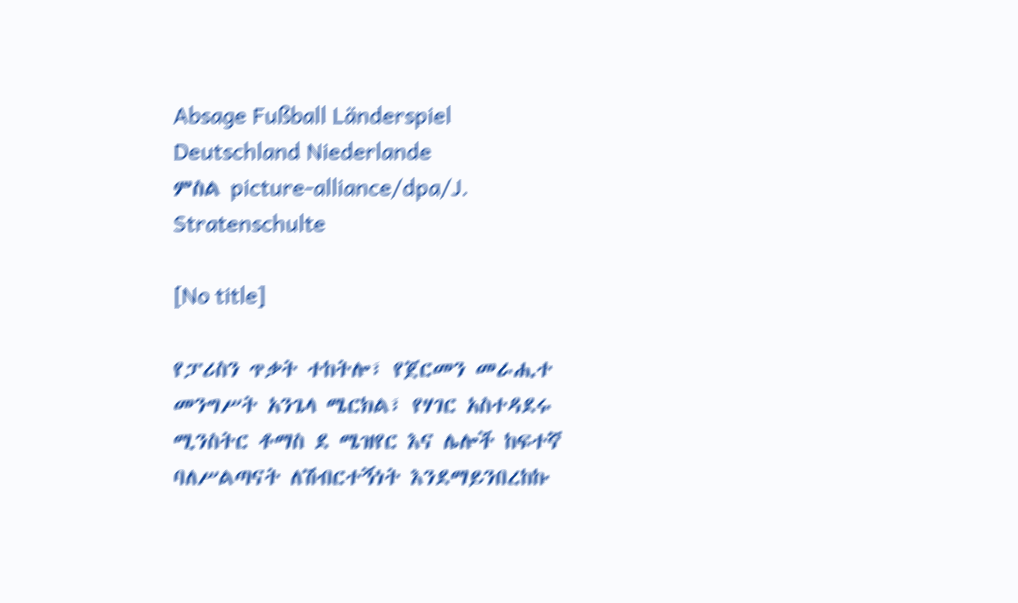Absage Fußball Länderspiel Deutschland Niederlande
ምስል picture-alliance/dpa/J. Stratenschulte

[No title]

የፓሪስን ጥቃት ተከትሎ፣ የጀርመን መራሒተ መንግሥት አንጌላ ሜርክል፣ የሃገር አስተዳደሩ ሚንስትር ቶማስ ደ ሜዝየር እና ሌሎች ከፍተኛ ባለሥልጣናት ለሽብርተኝነት እንደማይንበረከኩ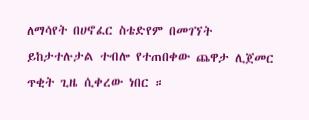ለማሳየት በሀኖፈር ስቴድየም በመገኘት ይከታተሉታል ተብሎ የተጠበቀው ጨዋታ ሊጀመር ጥቂት ጊዜ ሲቀረው ነበር ።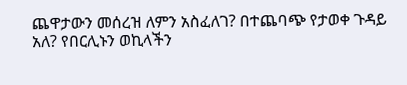ጨዋታውን መሰረዝ ለምን አስፈለገ? በተጨባጭ የታወቀ ጉዳይ አለ? የበርሊኑን ወኪላችን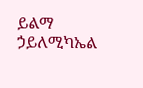ይልማ ኃይለሚካኤል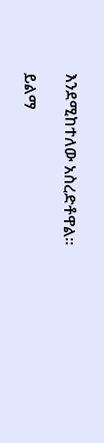እንደሚከተለው አስረድቶዋል።

ይልማ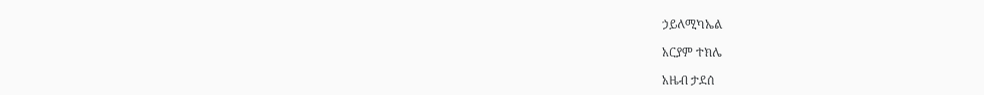ኃይለሚካኤል

አርያም ተክሌ

አዜብ ታደሰ